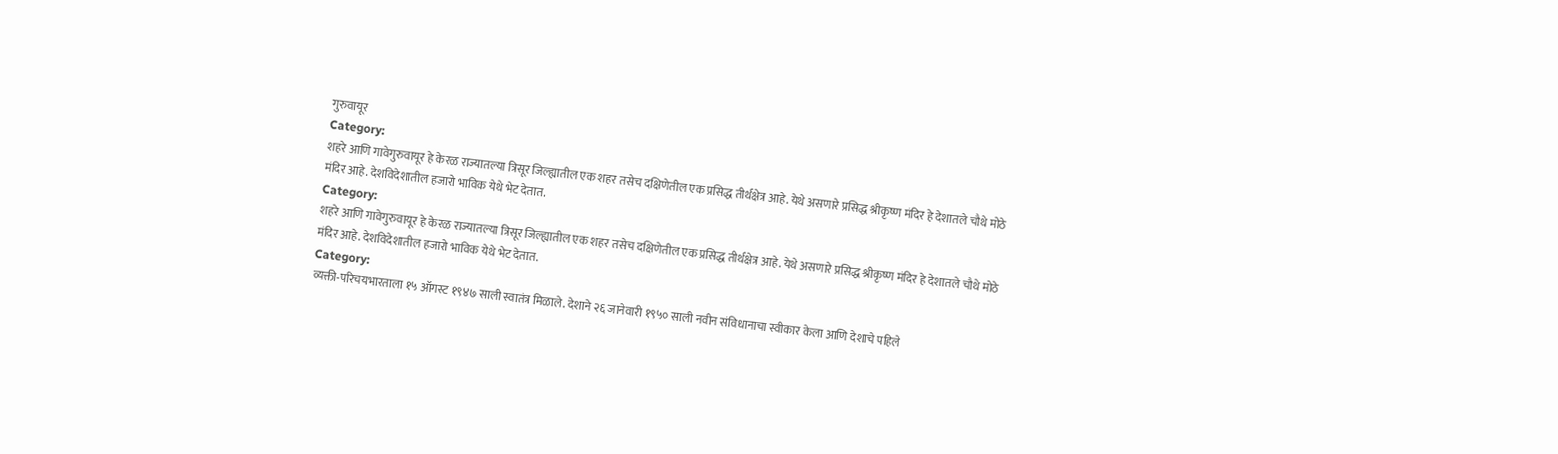गुरुवायूर
Category:
शहरे आणि गावेगुरुवायूर हे केरळ राज्यातल्या त्रिसूर जिल्ह्यातील एक शहर तसेच दक्षिणेतील एक प्रसिद्ध तीर्थक्षेत्र आहे. येथे असणारे प्रसिद्ध श्रीकृष्ण मंदिर हे देशातले चौथे मोठे मंदिर आहे. देशविदेशातील हजारो भाविक येथे भेट देतात.
Category:
शहरे आणि गावेगुरुवायूर हे केरळ राज्यातल्या त्रिसूर जिल्ह्यातील एक शहर तसेच दक्षिणेतील एक प्रसिद्ध तीर्थक्षेत्र आहे. येथे असणारे प्रसिद्ध श्रीकृष्ण मंदिर हे देशातले चौथे मोठे मंदिर आहे. देशविदेशातील हजारो भाविक येथे भेट देतात.
Category:
व्यक्ती-परिचयभारताला १५ ऑगस्ट १९४७ साली स्वातंत्र मिळाले. देशाने २६ जानेवारी १९५० साली नवीन संविधानाचा स्वीकार केला आणि देशाचे पहिले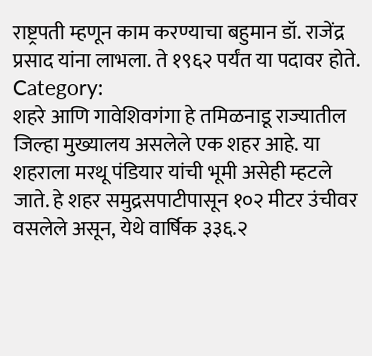राष्ट्रपती म्हणून काम करण्याचा बहुमान डॉ. राजेंद्र प्रसाद यांना लाभला. ते १९६२ पर्यंत या पदावर होते.
Category:
शहरे आणि गावेशिवगंगा हे तमिळनाडू राज्यातील जिल्हा मुख्यालय असलेले एक शहर आहे. या शहराला मरथू पंडियार यांची भूमी असेही म्हटले जाते. हे शहर समुद्रसपाटीपासून १०२ मीटर उंचीवर वसलेले असून, येथे वार्षिक ३३६.२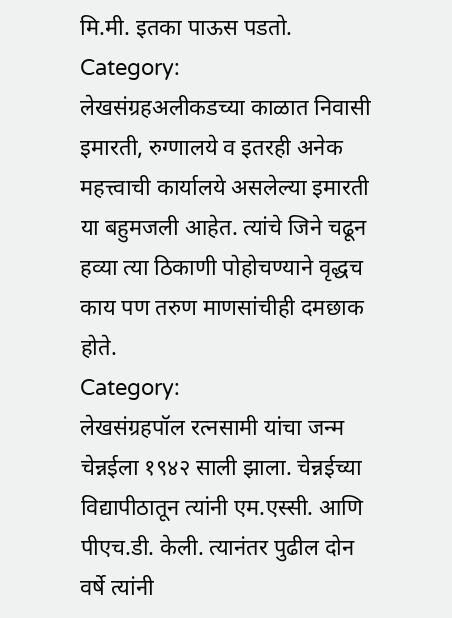मि.मी. इतका पाऊस पडतो.
Category:
लेखसंग्रहअलीकडच्या काळात निवासी इमारती, रुग्णालये व इतरही अनेक महत्त्वाची कार्यालये असलेल्या इमारती या बहुमजली आहेत. त्यांचे जिने चढून हव्या त्या ठिकाणी पोहोचण्याने वृद्धच काय पण तरुण माणसांचीही दमछाक होते.
Category:
लेखसंग्रहपॉल रत्नसामी यांचा जन्म चेन्नईला १९४२ साली झाला. चेन्नईच्या विद्यापीठातून त्यांनी एम.एस्सी. आणि पीएच.डी. केली. त्यानंतर पुढील दोन वर्षे त्यांनी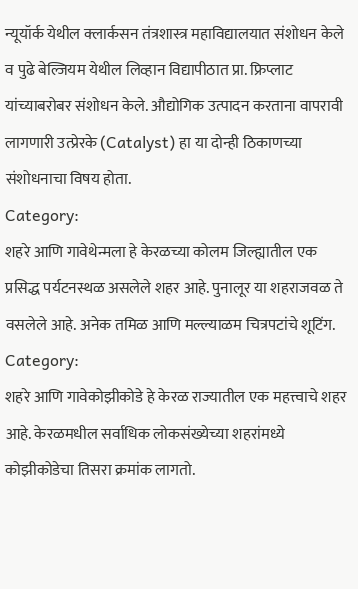न्यूयॉर्क येथील क्लार्कसन तंत्रशास्त्र महाविद्यालयात संशोधन केले व पुढे बेल्जियम येथील लिव्हान विद्यापीठात प्रा. फ्रिप्लाट यांच्याबरोबर संशोधन केले. औद्योगिक उत्पादन करताना वापरावी लागणारी उत्प्रेरके (Catalyst) हा या दोन्ही ठिकाणच्या संशोधनाचा विषय होता.
Category:
शहरे आणि गावेथेन्मला हे केरळच्या कोलम जिल्ह्यातील एक प्रसिद्ध पर्यटनस्थळ असलेले शहर आहे. पुनालूर या शहराजवळ ते वसलेले आहे. अनेक तमिळ आणि मल्ल्याळम चित्रपटांचे शूटिंग.
Category:
शहरे आणि गावेकोझीकोडे हे केरळ राज्यातील एक महत्त्वाचे शहर आहे. केरळमधील सर्वाधिक लोकसंख्येच्या शहरांमध्ये कोझीकोडेचा तिसरा क्रमांक लागतो.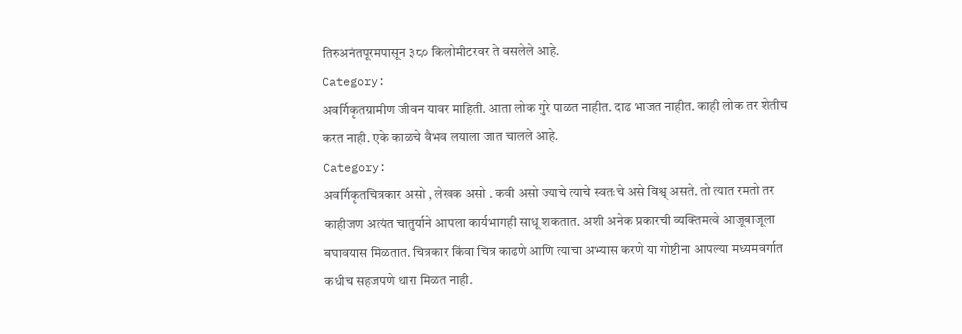तिरुअनंतपूरमपासून ३८० किलोमीटरवर ते वसलेले आहे.
Category:
अवर्गिकृतग्रामीण जीवन यावर माहिती. आता लोक गुरे पाळत नाहीत. दाढ भाजत नाहीत. काही लोक तर शेतीच करत नाही. एके काळचे वैभव लयाला जात चालले आहे.
Category:
अवर्गिकृतचित्रकार असो , लेखक असो . कवी असो ज्याचे त्याचे स्वतःचे असे विश्व् असते. तो त्यात रमतो तर काहीजण अत्यंत चातुर्याने आपला कार्यभागही साधू शकतात. अशी अनेक प्रकारची व्यक्तिमत्वे आजूबाजूला बघावयास मिळतात. चित्रकार किंवा चित्र काढणे आणि त्याचा अभ्यास करणे या गोष्टीना आपल्या मध्यमवर्गात कधीच सहजपणे थारा मिळत नाही.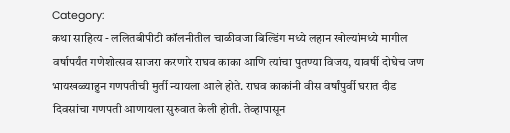Category:
कथा साहित्य - ललितबीपीटी कॉलनीतील चाळीवजा बिल्डिंग मध्ये लहान खोल्यांमध्ये मागील वर्षापर्यंत गणेशोत्सव साजरा करणारे राघव काका आणि त्यांचा पुतण्या विजय, यावर्षी दोघेच जण भायखळ्याहुन गणपतीची मुर्ती न्यायला आले होते. राघव काकांनी वीस वर्षांपुर्वी घरात दीड दिवसांचा गणपती आणायला सुरुवात केली होती. तेव्हापासून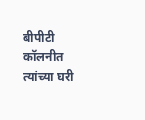बीपीटी कॉलनीत त्यांच्या घरी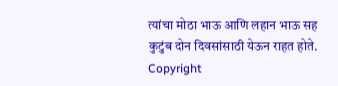त्यांचा मोठा भाऊ आणि लहान भाऊ सह कुटुंब दोन दिवसांसाठी येऊन राहत होते.
Copyright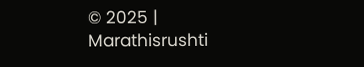© 2025 | Marathisrushti